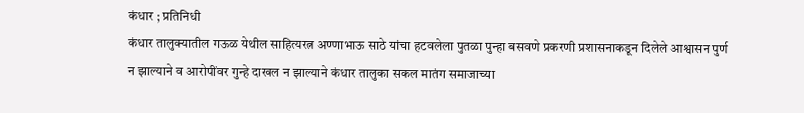कंधार ; प्रतिनिधी
कंधार तालुक्यातील गऊळ येथील साहित्यरत्न अण्णाभाऊ साठे यांचा हटवलेला पुतळा पुन्हा बसवणे प्रकरणी प्रशासनाकडून दिलेले आश्वासन पुर्ण न झाल्याने व आरोपींवर गुन्हे दाखल न झाल्याने कंधार तालुका सकल मातंग समाजाच्या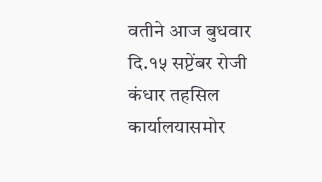वतीने आज बुधवार दि.१५ सप्टेंबर रोजी कंधार तहसिल कार्यालयासमोर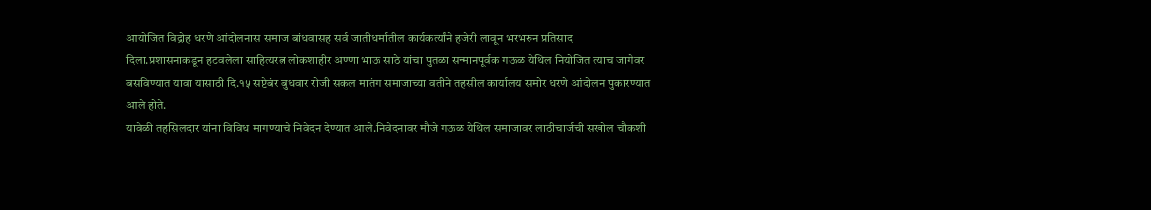आयोजित विद्रोह धरणे आंदोलनास समाज बांधवासह सर्व जातीधर्मातील कार्यकर्त्यांने हजेरी लावून भरभरुन प्रतिसाद दिला.प्रशासनाकडून हटवलेला साहित्यरत्न लोकशाहीर अण्णा भाऊ साठे यांचा पुतळा सन्मानपूर्वक गऊळ येथिल नियोजित त्याच जागेवर बसविण्यात यावा यासाठी दि.१५ सप्टेबंर बुधवार रोजी सकल मातंग समाजाच्या वतीने तहसील कार्यालय समोर धरणे आंदोलन पुकारण्यात आले होते.
यावेळी तहसिलदार यांना विविध मागण्याचे निवेदन देण्यात आले.निवेदनावर मौजे गऊळ येथिल समाजावर लाठीचार्जची सखोल चौकशी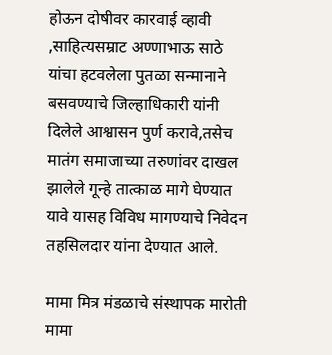होऊन दोषीवर कारवाई व्हावी ,साहित्यसम्राट अण्णाभाऊ साठे यांचा हटवलेला पुतळा सन्मानाने बसवण्याचे जिल्हाधिकारी यांनी दिलेले आश्वासन पुर्ण करावे,तसेच मातंग समाजाच्या तरुणांवर दाखल झालेले गून्हे तात्काळ मागे घेण्यात यावे यासह विविध मागण्याचे निवेदन तहसिलदार यांना देण्यात आले.

मामा मित्र मंडळाचे संस्थापक मारोती मामा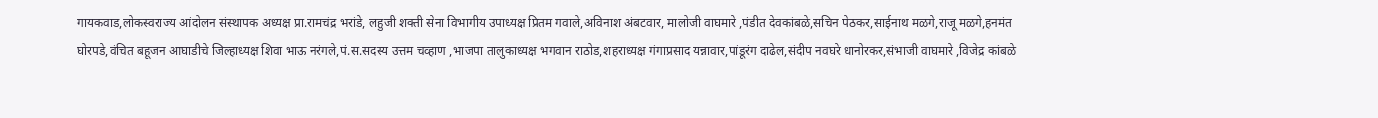गायकवाड,लोकस्वराज्य आंदोलन संस्थापक अध्यक्ष प्रा.रामचंद्र भरांडे, लहुजी शक्ती सेना विभागीय उपाध्यक्ष प्रितम गवाले,अविनाश अंबटवार, मालोजी वाघमारे ,पंडीत देवकांबळे,सचिन पेठकर,साईनाथ मळगे,राजू मळगे,हनमंत घोरपडे,वंचित बहूजन आघाडीचे जिल्हाध्यक्ष शिवा भाऊ नरंगले,पं.स.सदस्य उत्तम चव्हाण ,भाजपा तालुकाध्यक्ष भगवान राठोड,शहराध्यक्ष गंगाप्रसाद यन्नावार,पांडूरंग दाढेल,संदीप नवघरे धानोरकर,संभाजी वाघमारे ,विजेद्र कांबळे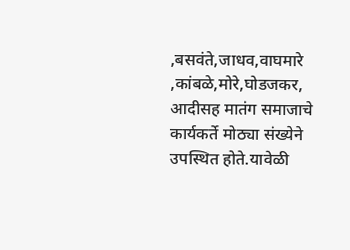,बसवंते,जाधव,वाघमारे ,कांबळे,मोरे,घोडजकर, आदीसह मातंग समाजाचे कार्यकर्ते मोठ्या संख्येने उपस्थित होते.यावेळी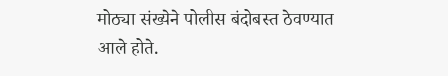मोठ्या संख्येने पोलीस बंदोबस्त ठेवण्यात आले होते.